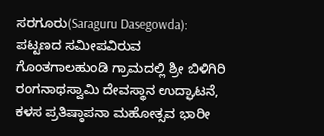ಸರಗೂರು(Saraguru Dasegowda): ಪಟ್ಟಣದ ಸಮೀಪವಿರುವ ಗೊಂತಗಾಲಹುಂಡಿ ಗ್ರಾಮದಲ್ಲಿ ಶ್ರೀ ಬಿಳಿಗಿರಿ ರಂಗನಾಥಸ್ವಾಮಿ ದೇವಸ್ಥಾನ ಉದ್ಘಾಟನೆ, ಕಳಸ ಪ್ರತಿಷ್ಠಾಪನಾ ಮಹೋತ್ಸವ ಭಾರೀ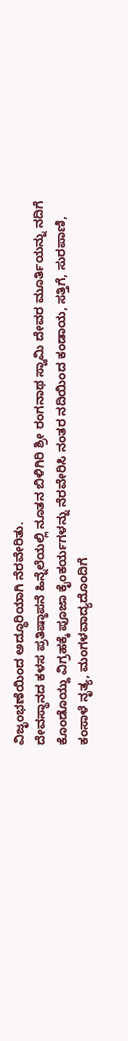ವಿಜೃಂಭಣೆಯಿಂದ ಅದ್ಧೂರಿಯಾಗಿ ನೆರವೇರಿತು.
ದೇವಸ್ಥಾನದ ಕಳಸ ಪ್ರತಿಷ್ಠಾಪನೆ ಹಿನ್ನೆಲೆಯಲ್ಲಿ ನೂತನ ಬಿಳಿಗಿರಿ ಶ್ರೀ ರಂಗನಾಥ ಸ್ವಾಮಿ ದೇವರ ಮೂರ್ತಿಯನ್ನು ನದಿಗೆ ಕೊಂಡೊಯ್ದು ವಿಗ್ರಹಕ್ಕೆ ಪೂಜಾ ಕೈಂಕರ್ಯಗಳನ್ನು ನೆರವೇರಿಸಿ ನಂತರ ನದಿಯಿಂದ ಕಂಡಾಯ, ಸತ್ತಿಗೆ, ಸುರಪಾಣಿ, ಕಂಸಾಳೆ ನೃತ್ಯ, ಮಂಗಳವಾದ್ಯದೊಂದಿಗೆ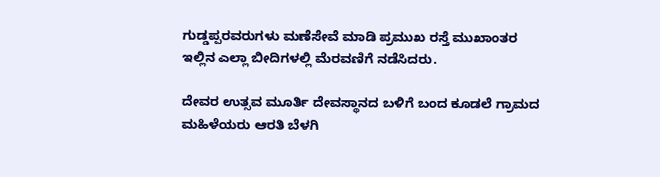ಗುಡ್ಡಪ್ಪರವರುಗಳು ಮಣೆಸೇವೆ ಮಾಡಿ ಪ್ರಮುಖ ರಸ್ತೆ ಮುಖಾಂತರ ಇಲ್ಲಿನ ಎಲ್ಲಾ ಬೀದಿಗಳಲ್ಲಿ ಮೆರವಣಿಗೆ ನಡೆಸಿದರು.

ದೇವರ ಉತ್ಸವ ಮೂರ್ತಿ ದೇವಸ್ಥಾನದ ಬಳಿಗೆ ಬಂದ ಕೂಡಲೆ ಗ್ರಾಮದ ಮಹಿಳೆಯರು ಆರತಿ ಬೆಳಗಿ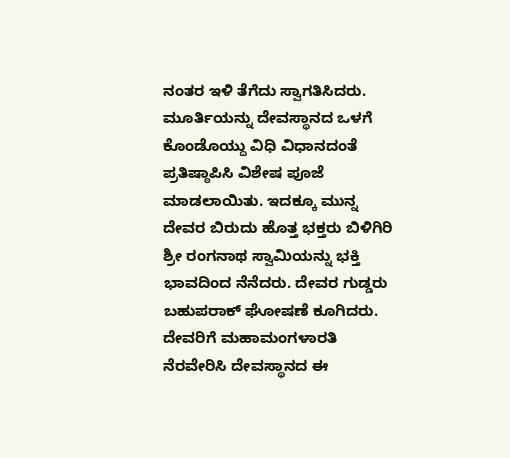ನಂತರ ಇಳಿ ತೆಗೆದು ಸ್ವಾಗತಿಸಿದರು. ಮೂರ್ತಿಯನ್ನು ದೇವಸ್ಥಾನದ ಒಳಗೆ ಕೊಂಡೊಯ್ದು ವಿಧಿ ವಿಧಾನದಂತೆ ಪ್ರತಿಷ್ಠಾಪಿಸಿ ವಿಶೇಷ ಪೂಜೆ ಮಾಡಲಾಯಿತು. ಇದಕ್ಕೂ ಮುನ್ನ ದೇವರ ಬಿರುದು ಹೊತ್ತ ಭಕ್ತರು ಬಿಳಿಗಿರಿ ಶ್ರೀ ರಂಗನಾಥ ಸ್ವಾಮಿಯನ್ನು ಭಕ್ತಿ ಭಾವದಿಂದ ನೆನೆದರು. ದೇವರ ಗುಡ್ಡರು ಬಹುಪರಾಕ್ ಘೋಷಣೆ ಕೂಗಿದರು.
ದೇವರಿಗೆ ಮಹಾಮಂಗಳಾರತಿ ನೆರವೇರಿಸಿ ದೇವಸ್ಥಾನದ ಈ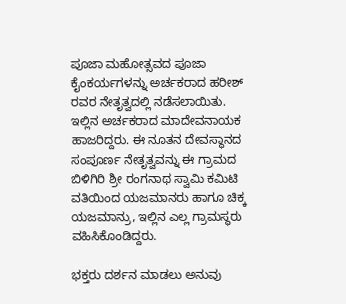ಪೂಜಾ ಮಹೋತ್ಸವದ ಪೂಜಾ ಕೈಂಕರ್ಯಗಳನ್ನು ಅರ್ಚಕರಾದ ಹರೀಶ್ ರವರ ನೇತೃತ್ವದಲ್ಲಿ ನಡೆಸಲಾಯಿತು. ಇಲ್ಲಿನ ಅರ್ಚಕರಾದ ಮಾದೇವನಾಯಕ ಹಾಜರಿದ್ದರು. ಈ ನೂತನ ದೇವಸ್ಥಾನದ ಸಂಪೂರ್ಣ ನೇತೃತ್ವವನ್ನು ಈ ಗ್ರಾಮದ ಬಿಳಿಗಿರಿ ಶ್ರೀ ರಂಗನಾಥ ಸ್ವಾಮಿ ಕಮಿಟಿ ವತಿಯಿಂದ ಯಜಮಾನರು ಹಾಗೂ ಚಿಕ್ಕ ಯಜಮಾನ್ರು, ಇಲ್ಲಿನ ಎಲ್ಲ ಗ್ರಾಮಸ್ಥರು ವಹಿಸಿಕೊಂಡಿದ್ದರು.

ಭಕ್ತರು ದರ್ಶನ ಮಾಡಲು ಅನುವು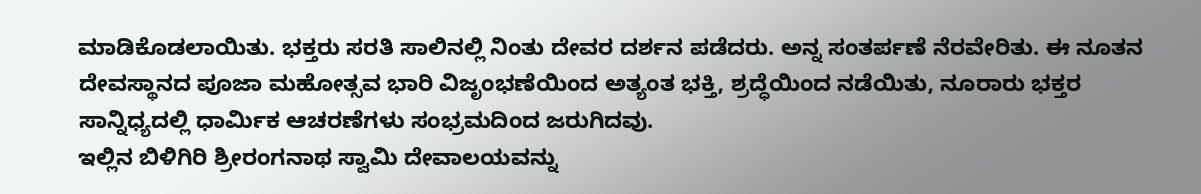ಮಾಡಿಕೊಡಲಾಯಿತು. ಭಕ್ತರು ಸರತಿ ಸಾಲಿನಲ್ಲಿ ನಿಂತು ದೇವರ ದರ್ಶನ ಪಡೆದರು. ಅನ್ನ ಸಂತರ್ಪಣೆ ನೆರವೇರಿತು. ಈ ನೂತನ ದೇವಸ್ಥಾನದ ಪೂಜಾ ಮಹೋತ್ಸವ ಭಾರಿ ವಿಜೃಂಭಣೆಯಿಂದ ಅತ್ಯಂತ ಭಕ್ತಿ, ಶ್ರದ್ಧೆಯಿಂದ ನಡೆಯಿತು, ನೂರಾರು ಭಕ್ತರ ಸಾನ್ನಿಧ್ಯದಲ್ಲಿ ಧಾರ್ಮಿಕ ಆಚರಣೆಗಳು ಸಂಭ್ರಮದಿಂದ ಜರುಗಿದವು.
ಇಲ್ಲಿನ ಬಿಳಿಗಿರಿ ಶ್ರೀರಂಗನಾಥ ಸ್ವಾಮಿ ದೇವಾಲಯವನ್ನು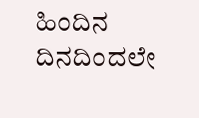ಹಿಂದಿನ ದಿನದಿಂದಲೇ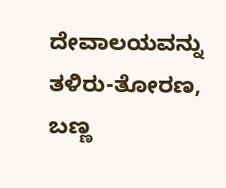ದೇವಾಲಯವನ್ನು ತಳಿರು-ತೋರಣ, ಬಣ್ಣ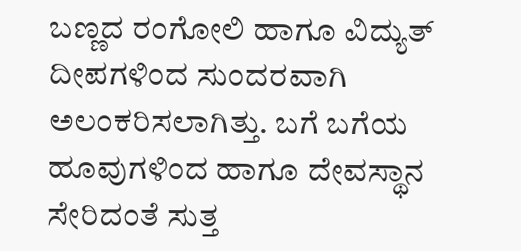ಬಣ್ಣದ ರಂಗೋಲಿ ಹಾಗೂ ವಿದ್ಯುತ್ ದೀಪಗಳಿಂದ ಸುಂದರವಾಗಿ ಅಲಂಕರಿಸಲಾಗಿತ್ತು. ಬಗೆ ಬಗೆಯ ಹೂವುಗಳಿಂದ ಹಾಗೂ ದೇವಸ್ಥಾನ ಸೇರಿದಂತೆ ಸುತ್ತ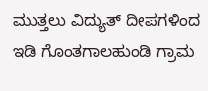ಮುತ್ತಲು ವಿದ್ಯುತ್ ದೀಪಗಳಿಂದ ಇಡಿ ಗೊಂತಗಾಲಹುಂಡಿ ಗ್ರಾಮ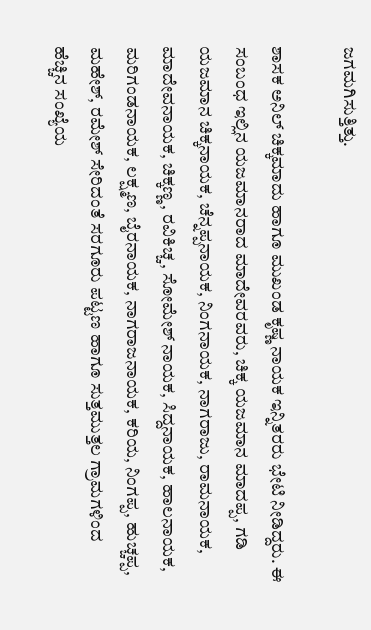ಜಗಮಗಿಸುತ್ತಿತ್ತು.

ಶಾಸಕ ಅನಿಲ್ ಚಿಕ್ಕಮಾದು ಹಾಗೂ ಮುಖಂಡ ಕೃಷ್ಣ ನಾಯಕ ಇನ್ನಿತರರು ಭೇಟಿ ನೀಡಿದ್ದರು. ಈ ಸಂಬಂಧ ಇಲ್ಲಿನ ಯಜಮಾನರಾದ ಮಾದೇವರವರು, ಚಿಕ್ಕ ಯಜಮಾನ ಮಾದಪ್ಪ, ಗಡಿ ಯಜಮಾನ ಚಿಕ್ಕನಾಯಕ, ಚೆನ್ನಪ್ಪನಾಯಕ, ನಿಂಗನಾಯಕ, ನಾಗರಾಜು, ರಾಮನಾಯಕ, ಮಾದೇವನಾಯಕ, ಚಿಕ್ಕಣ್ಣ, ರವಿಕಿಚ್ಚ, ಸೋಮೇಶ್ ನಾಯಕ, ಸಿದ್ದನಾಯಕ, ಹಾಲನಾಯಕ, ಮರಿಗಂಡನಾಯಕ, ಲಕ್ಷ್ಮಣ, ಬೈರನಾಯಕ, ನಾಗರಾಜನಾಯಕ, ಕರಿಯ, ನಿಂಗಪ್ಪ, ಹುಚ್ಚಪ್ಪ, ಮಹೇಶ್, ರಮೇಶ್ ಸೇರಿದಂತೆ ಸರಗೂರು ಪಟ್ಟಣ ಹಾಗೂ ಸುತ್ತಮುತ್ತಲ ಗ್ರಾಮಗಳಿಂದ ಹೆಚ್ಚಿನ ಸಂಖ್ಯೆಯ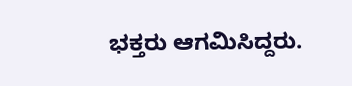ಭಕ್ತರು ಆಗಮಿಸಿದ್ದರು.